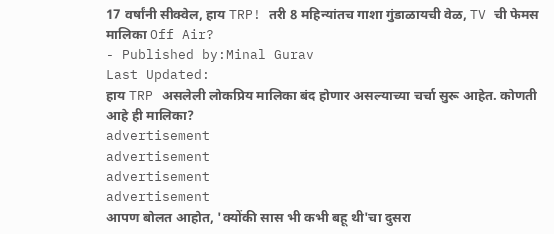17 वर्षांनी सीक्वेल, हाय TRP! तरी 8 महिन्यांतच गाशा गुंडाळायची वेळ, TV ची फेमस मालिका Off Air?
- Published by:Minal Gurav
Last Updated:
हाय TRP असलेली लोकप्रिय मालिका बंद होणार असल्याच्या चर्चा सुरू आहेत. कोणती आहे ही मालिका?
advertisement
advertisement
advertisement
advertisement
आपण बोलत आहोत, 'क्योंकी सास भी कभी बहू थी'चा दुसरा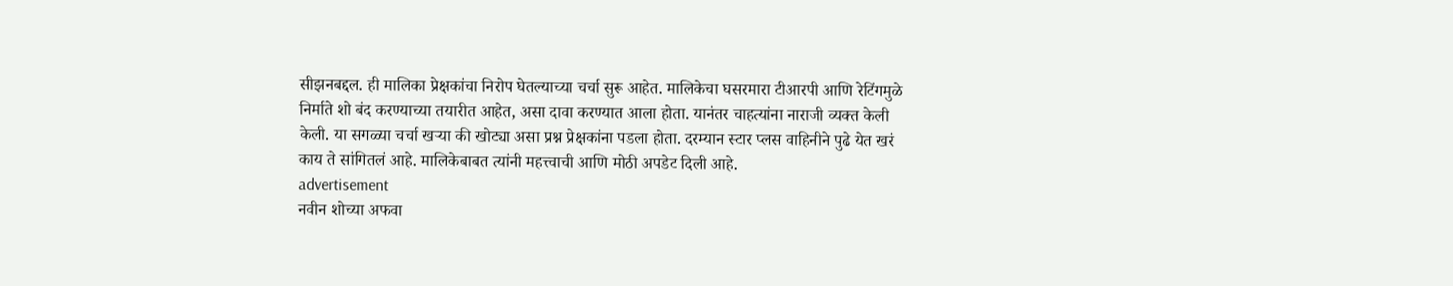सीझनबद्दल. ही मालिका प्रेक्षकांचा निरोप घेतल्याच्या चर्चा सुरू आहेत. मालिकेचा घसरमारा टीआरपी आणि रेटिंगमुळे निर्माते शो बंद करण्याच्या तयारीत आहेत, असा दावा करण्यात आला होता. यानंतर चाहत्यांना नाराजी व्यक्त केली केली. या सगळ्या चर्चा खऱ्या की खोट्या असा प्रश्न प्रेक्षकांना पडला होता. दरम्यान स्टार प्लस वाहिनीने पुढे येत खरं काय ते सांगितलं आहे. मालिकेबाबत त्यांनी महत्त्वाची आणि मोठी अपडेट दिली आहे.
advertisement
नवीन शोच्या अफवा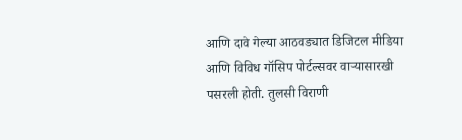आणि दावे गेल्या आठवड्यात डिजिटल मीडिया आणि विविध गॉसिप पोर्टल्सवर वाऱ्यासारखी पसरली होती. तुलसी विराणी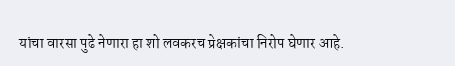यांचा वारसा पुढे नेणारा हा शो लवकरच प्रेक्षकांचा निरोप घेणार आहे.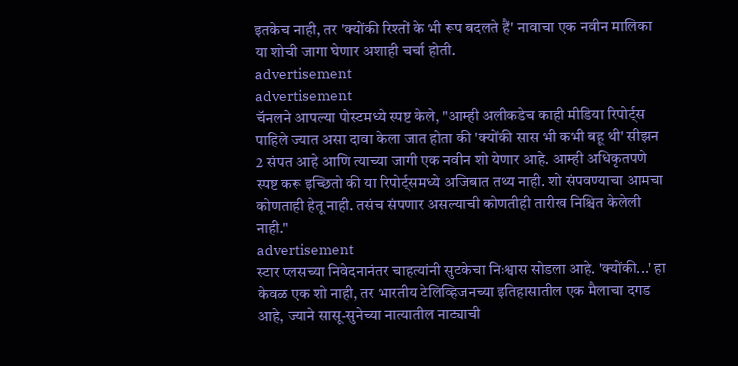इतकेच नाही, तर 'क्योंकी रिश्तों के भी रूप बदलते हैं' नावाचा एक नवीन मालिका या शोची जागा घेणार अशाही चर्चा होती.
advertisement
advertisement
चॅनलने आपल्या पोस्टमध्ये स्पष्ट केले, "आम्ही अलीकडेच काही मीडिया रिपोर्ट्स पाहिले ज्यात असा दावा केला जात होता की 'क्योंकी सास भी कभी बहू थी' सीझन 2 संपत आहे आणि त्याच्या जागी एक नवीन शो येणार आहे. आम्ही अधिकृतपणे स्पष्ट करू इच्छितो की या रिपोर्ट्समध्ये अजिबात तथ्य नाही. शो संपवण्याचा आमचा कोणताही हेतू नाही. तसंच संपणार असल्याची कोणतीही तारीख निश्चित केलेली नाही."
advertisement
स्टार प्लसच्या निवेदनानंतर चाहत्यांनी सुटकेचा निःश्वास सोडला आहे. 'क्योंकी...' हा केवळ एक शो नाही, तर भारतीय टेलिव्हिजनच्या इतिहासातील एक मैलाचा दगड आहे, ज्याने सासू-सुनेच्या नात्यातील नाट्याची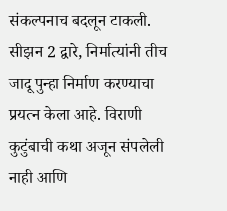संकल्पनाच बदलून टाकली. सीझन 2 द्वारे, निर्मात्यांनी तीच जादू पुन्हा निर्माण करण्याचा प्रयत्न केला आहे. विराणी कुटुंबाची कथा अजून संपलेली नाही आणि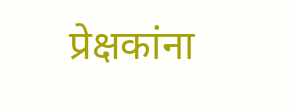प्रेक्षकांना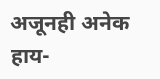अजूनही अनेक हाय-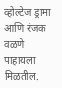व्होल्टेज ड्रामा आणि रंजक वळणे पाहायला मिळतील.